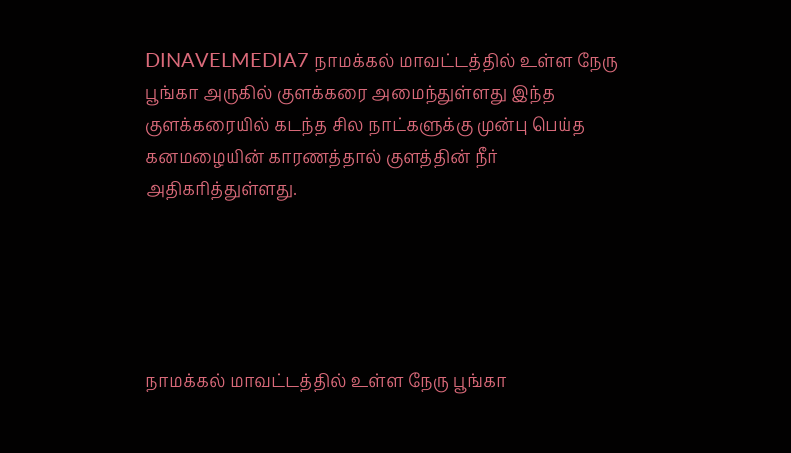DINAVELMEDIA7 நாமக்கல் மாவட்டத்தில் உள்ள நேரு பூங்கா அருகில் குளக்கரை அமைந்துள்ளது இந்த குளக்கரையில் கடந்த சில நாட்களுக்கு முன்பு பெய்த கனமழையின் காரணத்தால் குளத்தின் நீர் அதிகரித்துள்ளது.





நாமக்கல் மாவட்டத்தில் உள்ள நேரு பூங்கா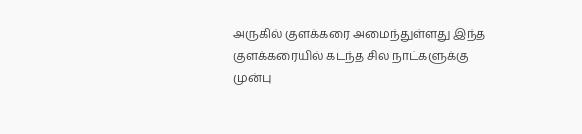அருகில் குளக்கரை அமைந்துள்ளது இந்த குளக்கரையில் கடந்த சில நாட்களுக்கு முன்பு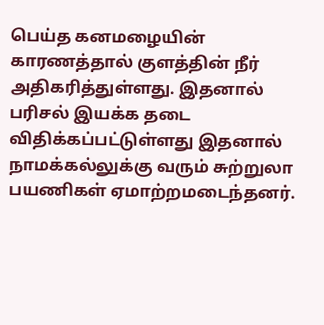பெய்த கனமழையின் காரணத்தால் குளத்தின் நீர் அதிகரித்துள்ளது. இதனால் பரிசல் இயக்க தடை விதிக்கப்பட்டுள்ளது இதனால் நாமக்கல்லுக்கு வரும் சுற்றுலா பயணிகள் ஏமாற்றமடைந்தனர்.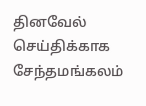தினவேல் செய்திக்காக சேந்தமங்கலம்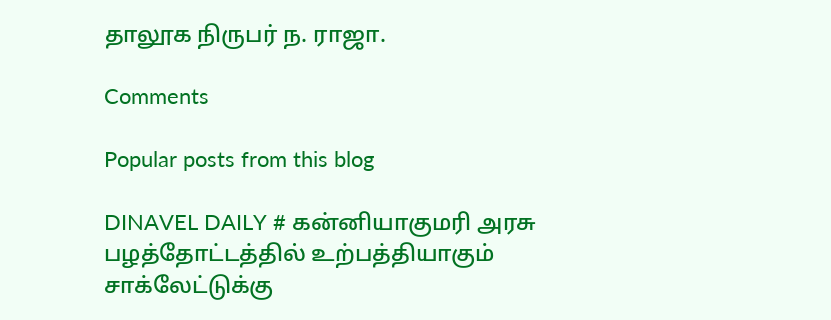தாலூக நிருபர் ந. ராஜா.

Comments

Popular posts from this blog

DINAVEL DAILY # கன்னியாகுமரி அரசு பழத்தோட்டத்தில் உற்பத்தியாகும் சாக்லேட்டுக்கு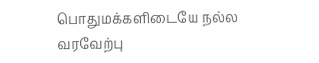பொதுமக்களிடையே நல்ல வரவேற்பு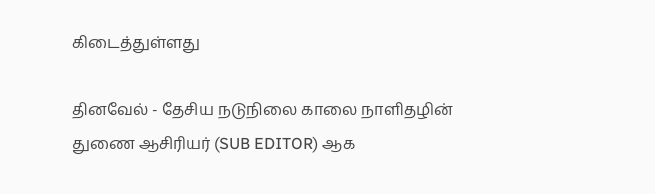கிடைத்துள்ளது

தினவேல் - தேசிய நடுநிலை காலை நாளிதழின் துணை ஆசிரியர் (SUB EDITOR) ஆக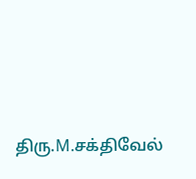திரு.M.சக்திவேல்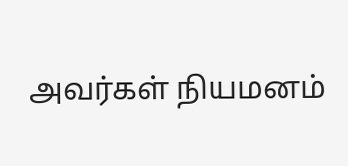அவர்கள் நியமனம்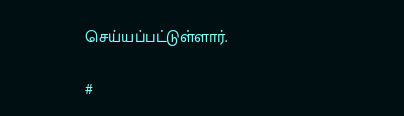செய்யப்பட்டுள்ளார்.

#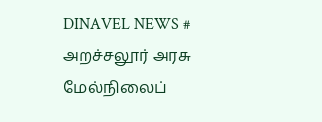DINAVEL NEWS # அறச்சலூர் அரசு மேல்நிலைப்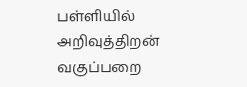பள்ளியில் அறிவுத்திறன் வகுப்பறை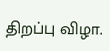திறப்பு விழா.